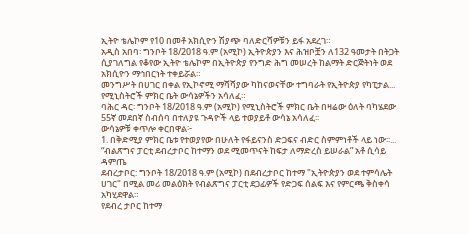ኢትዮ ቴሌኮም የ10 በመቶ አክሲዮን ሽያጭ ባለድርሻዎቹን ይፋ አደረገ።
አዲስ አበባ፡ ግንቦት 18/2018 ዓ.ም (አሚኮ) ኢትዮጵያን እና ሕዝቦቿን ለ132 ዓመታት በትጋት ሲያገለግል የቆየው ኢትዮ ቴሌኮም በኢትዮጵያ የንግድ ሕግ መሠረት ከልማት ድርጅትነት ወደ አክሲዮን ማኅበርነት ተቀይሯል።
መንግሥት በሀገር በቀል የኢኮኖሚ ማሻሻያው ካከናወናቸው ተግባራት የኢትዮጵያ የካፒታል...
የሚኒስትሮች ምክር ቤት ውሳኔዎችን አሳለፈ።
ባሕር ዳር፡ ግንቦት 18/2018 ዓ.ም (አሚኮ) የሚኒስትሮች ምክር ቤት በዛሬው ዕለት ባካሄደው 55ኛ መደበኛ ስብሰባ በተለያዩ ጉዳዮች ላይ ተወያይቶ ውሳኔ አሳለፈ፡፡
ውሳኔዎቹ ቀጥሎ ቀርበዋል፦
1. በቅድሚያ ምክር ቤቱ የተወያየው በሁለት የፋይናንስ ድጋፍና ብድር ስምምነቶች ላይ ነው፡፡...
“ብልጽግና ፓርቲ ደብረታቦር ከተማን ወደ ሚመጥናት ከፍታ ለማድረስ ይሠራል” አቶ ሲሳይ ዳምጤ
ደብረታቦር: ግንቦት 18/2018 ዓ.ም (አሚኮ) በደብረታቦር ከተማ "ኢትዮጵያን ወደ ተምሳሌት ሀገር" በሚል መሪ መልዕክት የብልጽግና ፓርቲ ደጋፊዎች የድጋፍ ሰልፍ እና የምርጫ ቅስቀሳ አካሂደዋል።
የደብረ ታቦር ከተማ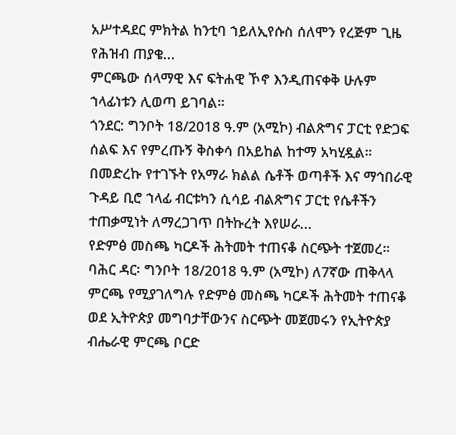አሥተዳደር ምክትል ከንቲባ ኀይለኢየሱስ ሰለሞን የረጅም ጊዜ የሕዝብ ጠያቄ...
ምርጫው ሰላማዊ እና ፍትሐዊ ኾኖ እንዲጠናቀቅ ሁሉም ኀላፊነቱን ሊወጣ ይገባል።
ጎንደር: ግንቦት 18/2018 ዓ.ም (አሚኮ) ብልጽግና ፓርቲ የድጋፍ ሰልፍ እና የምረጡኝ ቅስቀሳ በአይከል ከተማ አካሂዷል።
በመድረኩ የተገኙት የአማራ ክልል ሴቶች ወጣቶች እና ማኅበራዊ ጉዳይ ቢሮ ኀላፊ ብርቱካን ሲሳይ ብልጽግና ፓርቲ የሴቶችን ተጠቃሚነት ለማረጋገጥ በትኩረት እየሠራ...
የድምፅ መስጫ ካርዶች ሕትመት ተጠናቆ ስርጭት ተጀመረ።
ባሕር ዳር፡ ግንቦት 18/2018 ዓ.ም (አሚኮ) ለ7ኛው ጠቅላላ ምርጫ የሚያገለግሉ የድምፅ መስጫ ካርዶች ሕትመት ተጠናቆ ወደ ኢትዮጵያ መግባታቸውንና ስርጭት መጀመሩን የኢትዮጵያ ብሔራዊ ምርጫ ቦርድ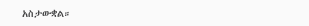አስታውቋል።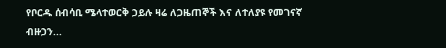የቦርዱ ሰብሳቢ ሜላተወርቅ ኃይሉ ዛሬ ለጋዜጠኞች እና ለተለያዩ የመገናኛ ብዙኃን...